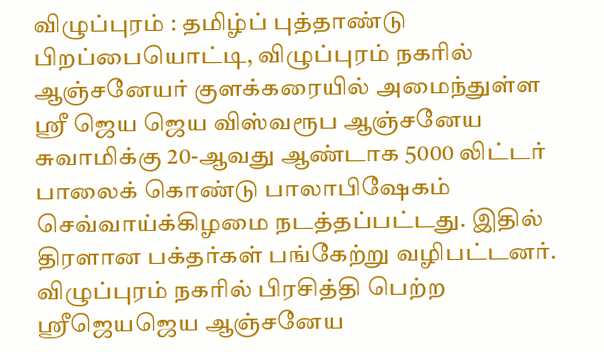விழுப்புரம் : தமிழ்ப் புத்தாண்டு பிறப்பையொட்டி, விழுப்புரம் நகரில் ஆஞ்சனேயர் குளக்கரையில் அமைந்துள்ள ஸ்ரீ ஜெய ஜெய விஸ்வரூப ஆஞ்சனேய சுவாமிக்கு 20-ஆவது ஆண்டாக 5000 லிட்டர் பாலைக் கொண்டு பாலாபிஷேகம் செவ்வாய்க்கிழமை நடத்தப்பட்டது. இதில் திரளான பக்தர்கள் பங்கேற்று வழிபட்டனர்.
விழுப்புரம் நகரில் பிரசித்தி பெற்ற ஸ்ரீஜெயஜெய ஆஞ்சனேய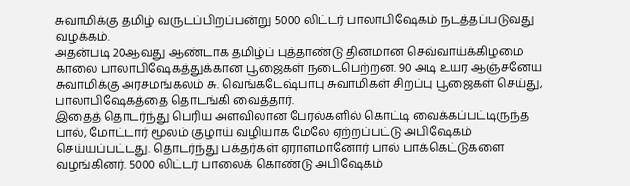சுவாமிக்கு தமிழ் வருடப்பிறப்பன்று 5000 லிட்டர் பாலாபிஷேகம் நடத்தப்படுவது வழக்கம்.
அதன்படி 20ஆவது ஆண்டாக தமிழ்ப் புத்தாண்டு தினமான செவ்வாய்க்கிழமை காலை பாலாபிஷேகத்துக்கான பூஜைகள் நடைபெற்றன. 90 அடி உயர ஆஞ்சனேய சுவாமிக்கு அரசமங்கலம் சு. வெங்கடேஷ்பாபு சுவாமிகள் சிறப்பு பூஜைகள் செய்து, பாலாபிஷேகத்தை தொடங்கி வைத்தார்.
இதைத் தொடர்ந்து பெரிய அளவிலான பேரல்களில் கொட்டி வைக்கப்பட்டிருந்த பால், மோட்டார் மூலம் குழாய் வழியாக மேலே ஏற்றப்பட்டு அபிஷேகம் செய்யப்பட்டது. தொடர்ந்து பக்தர்கள் ஏராளமானோர் பால் பாக்கெட்டுகளை வழங்கினர். 5000 லிட்டர் பாலைக் கொண்டு அபிஷேகம்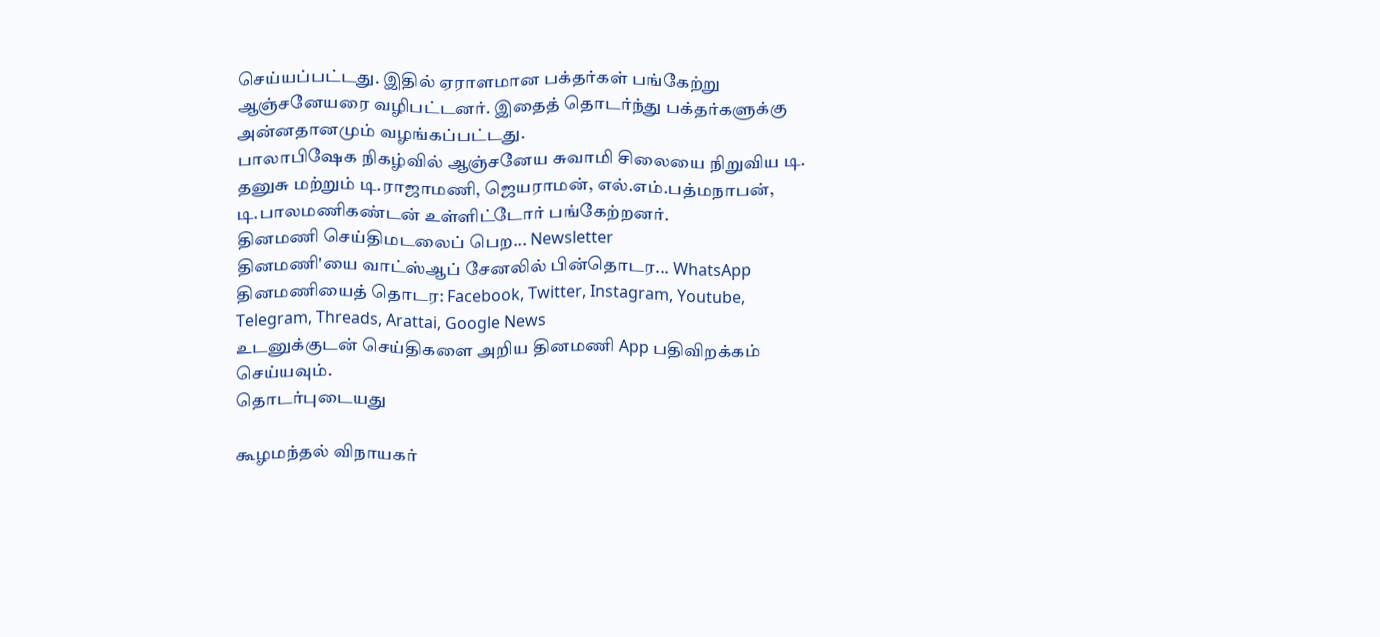செய்யப்பட்டது. இதில் ஏராளமான பக்தர்கள் பங்கேற்று ஆஞ்சனேயரை வழிபட்டனர். இதைத் தொடர்ந்து பக்தர்களுக்கு அன்னதானமும் வழங்கப்பட்டது.
பாலாபிஷேக நிகழ்வில் ஆஞ்சனேய சுவாமி சிலையை நிறுவிய டி. தனுசு மற்றும் டி.ராஜாமணி, ஜெயராமன், எல்.எம்.பத்மநாபன், டி.பாலமணிகண்டன் உள்ளிட்டோர் பங்கேற்றனர்.
தினமணி செய்திமடலைப் பெற... Newsletter
தினமணி'யை வாட்ஸ்ஆப் சேனலில் பின்தொடர... WhatsApp
தினமணியைத் தொடர: Facebook, Twitter, Instagram, Youtube, Telegram, Threads, Arattai, Google News
உடனுக்குடன் செய்திகளை அறிய தினமணி App பதிவிறக்கம் செய்யவும்.
தொடர்புடையது

கூழமந்தல் விநாயகர்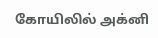கோயிலில் அக்னி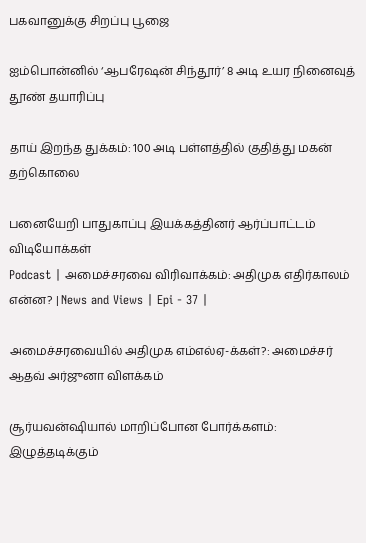பகவானுக்கு சிறப்பு பூஜை

ஐம்பொன்னில் ‘ஆபரேஷன் சிந்தூர்’ 8 அடி உயர நினைவுத் தூண் தயாரிப்பு

தாய் இறந்த துக்கம்: 100 அடி பள்ளத்தில் குதித்து மகன் தற்கொலை

பனையேறி பாதுகாப்பு இயக்கத்தினர் ஆர்ப்பாட்டம்
விடியோக்கள்
Podcast | அமைச்சரவை விரிவாக்கம்: அதிமுக எதிர்காலம் என்ன? | News and Views | Epi - 37 |

அமைச்சரவையில் அதிமுக எம்எல்ஏ-க்கள்?: அமைச்சர் ஆதவ் அர்ஜுனா விளக்கம்

சூர்யவன்ஷியால் மாறிப்போன போர்க்களம்: இழுத்தடிக்கும்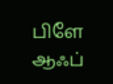பிளே ஆஃப்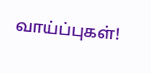வாய்ப்புகள்!